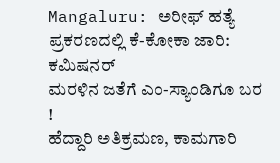Mangaluru: ಅರೀಫ್ ಹತ್ಯೆ ಪ್ರಕರಣದಲ್ಲಿ ಕೆ-ಕೋಕಾ ಜಾರಿ: ಕಮಿಷನರ್
ಮರಳಿನ ಜತೆಗೆ ಎಂ-ಸ್ಯಾಂಡಿಗೂ ಬರ !
ಹೆದ್ದಾರಿ ಅತಿಕ್ರಮಣ, ಕಾಮಗಾರಿ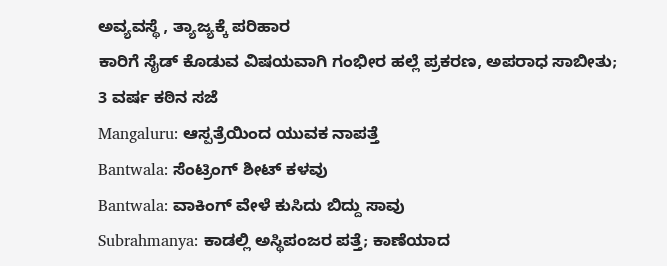ಅವ್ಯವಸ್ಥೆ , ತ್ಯಾಜ್ಯಕ್ಕೆ ಪರಿಹಾರ
ಕಾರಿಗೆ ಸೈಡ್ ಕೊಡುವ ವಿಷಯವಾಗಿ ಗಂಭೀರ ಹಲ್ಲೆ ಪ್ರಕರಣ, ಅಪರಾಧ ಸಾಬೀತು; 3 ವರ್ಷ ಕಠಿನ ಸಜೆ
Mangaluru: ಆಸ್ಪತ್ರೆಯಿಂದ ಯುವಕ ನಾಪತ್ತೆ
Bantwala: ಸೆಂಟ್ರಿಂಗ್ ಶೀಟ್ ಕಳವು
Bantwala: ವಾಕಿಂಗ್ ವೇಳೆ ಕುಸಿದು ಬಿದ್ದು ಸಾವು
Subrahmanya: ಕಾಡಲ್ಲಿ ಅಸ್ಥಿಪಂಜರ ಪತ್ತೆ; ಕಾಣೆಯಾದ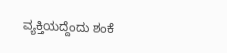ವ್ಯಕ್ತಿಯದ್ದೆಂದು ಶಂಕೆ